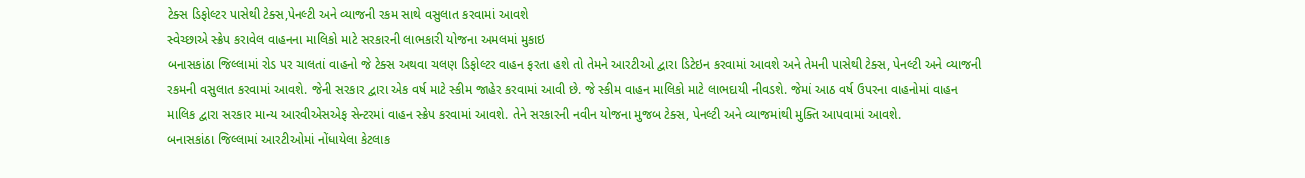ટેક્સ ડિફોલ્ટર પાસેથી ટેક્સ,પેનલ્ટી અને વ્યાજની રકમ સાથે વસુલાત કરવામાં આવશે
સ્વેચ્છાએ સ્ક્રેપ કરાવેલ વાહનના માલિકો માટે સરકારની લાભકારી યોજના અમલમાં મુકાઇ
બનાસકાંઠા જિલ્લામાં રોડ પર ચાલતાં વાહનો જે ટેક્સ અથવા ચલણ ડિફોલ્ટર વાહન ફરતા હશે તો તેમને આરટીઓ દ્વારા ડિટેઇન કરવામાં આવશે અને તેમની પાસેથી ટેક્સ, પેનલ્ટી અને વ્યાજની રકમની વસુલાત કરવામાં આવશે. જેની સરકાર દ્વારા એક વર્ષ માટે સ્કીમ જાહેર કરવામાં આવી છે. જે સ્કીમ વાહન માલિકો માટે લાભદાયી નીવડશે. જેમાં આઠ વર્ષ ઉપરના વાહનોમાં વાહન માલિક દ્વારા સરકાર માન્ય આરવીએસએફ સેન્ટરમાં વાહન સ્ક્રેપ કરવામાં આવશે. તેને સરકારની નવીન યોજના મુજબ ટેક્સ, પેનલ્ટી અને વ્યાજમાંથી મુક્તિ આપવામાં આવશે.
બનાસકાંઠા જિલ્લામાં આરટીઓમાં નોંધાયેલા કેટલાક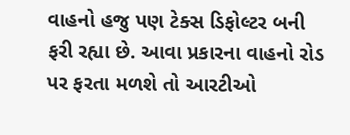વાહનો હજુ પણ ટેક્સ ડિફોલ્ટર બની ફરી રહ્યા છે. આવા પ્રકારના વાહનો રોડ પર ફરતા મળશે તો આરટીઓ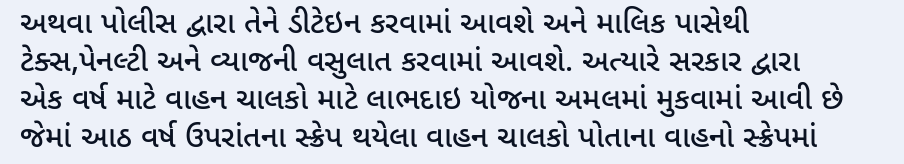અથવા પોલીસ દ્વારા તેને ડીટેઇન કરવામાં આવશે અને માલિક પાસેથી ટેક્સ,પેનલ્ટી અને વ્યાજની વસુલાત કરવામાં આવશે. અત્યારે સરકાર દ્વારા એક વર્ષ માટે વાહન ચાલકો માટે લાભદાઇ યોજના અમલમાં મુકવામાં આવી છે જેમાં આઠ વર્ષ ઉપરાંતના સ્ક્રેપ થયેલા વાહન ચાલકો પોતાના વાહનો સ્ક્રેપમાં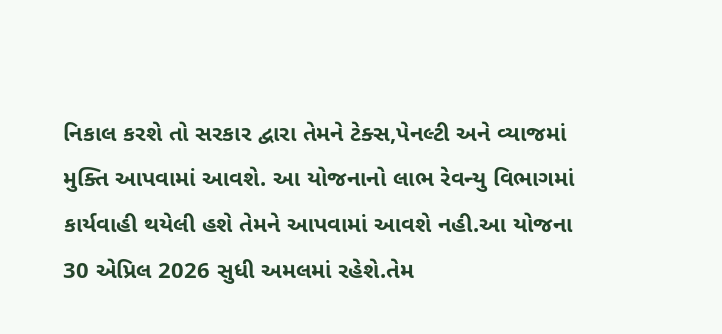નિકાલ કરશે તો સરકાર દ્વારા તેમને ટેક્સ,પેનલ્ટી અને વ્યાજમાં મુક્તિ આપવામાં આવશે. આ યોજનાનો લાભ રેવન્યુ વિભાગમાં કાર્યવાહી થયેલી હશે તેમને આપવામાં આવશે નહી.આ યોજના 30 એપ્રિલ 2026 સુધી અમલમાં રહેશે.તેમ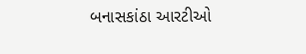બનાસકાંઠા આરટીઓ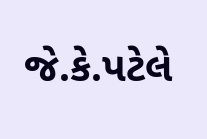જે.કે.પટેલે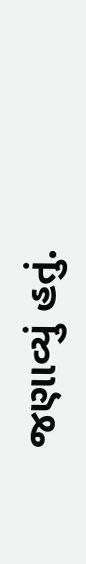જણાવ્યું હતું.